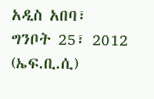አዲስ አበባ፣ ግንቦት 25፣ 2012 (ኤፍ.ቢ.ሲ)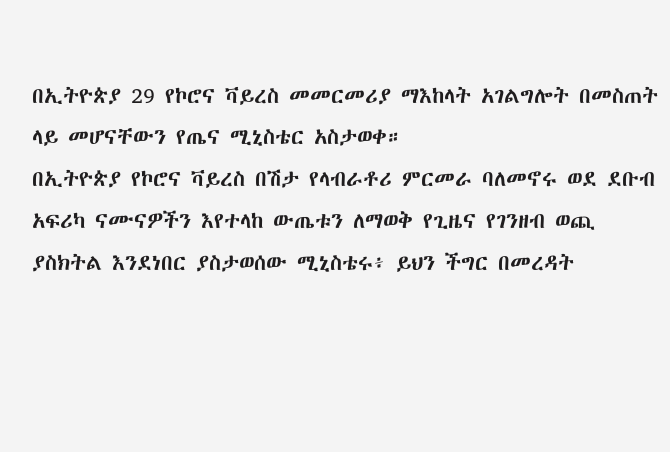በኢትዮጵያ 29 የኮሮና ቫይረስ መመርመሪያ ማእከላት አገልግሎት በመስጠት ላይ መሆናቸውን የጤና ሚኒስቴር አስታወቀ።
በኢትዮጵያ የኮሮና ቫይረስ በሽታ የላብራቶሪ ምርመራ ባለመኖሩ ወደ ደቡብ አፍሪካ ናሙናዎችን እየተላከ ውጤቱን ለማወቅ የጊዜና የገንዘብ ወጪ ያስክትል እንደነበር ያስታወሰው ሚኒስቴሩ፥ ይህን ችግር በመረዳት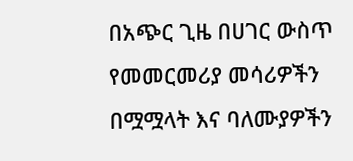በአጭር ጊዜ በሀገር ውስጥ የመመርመሪያ መሳሪዎችን በሟሟላት እና ባለሙያዎችን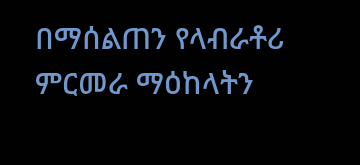በማሰልጠን የላብራቶሪ ምርመራ ማዕከላትን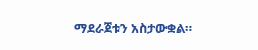ማደራጀቱን አስታውቋል።